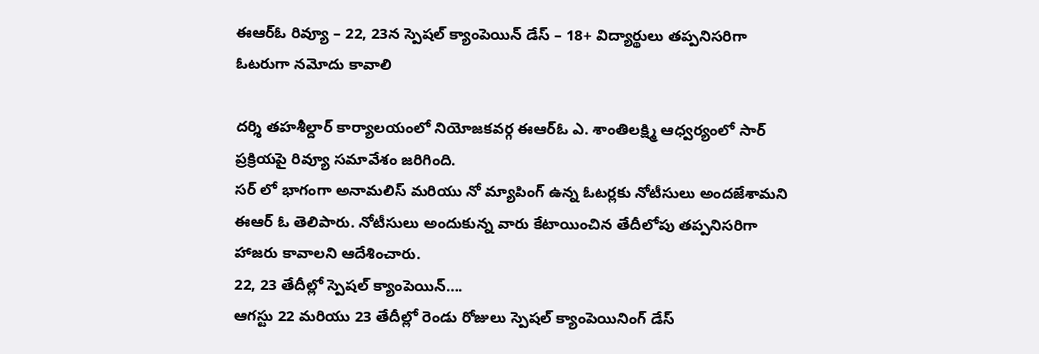ఈఆర్ఓ రివ్యూ – 22, 23న స్పెషల్ క్యాంపెయిన్ డేస్ – 18+ విద్యార్థులు తప్పనిసరిగా ఓటరుగా నమోదు కావాలి

దర్శి తహశీల్దార్ కార్యాలయంలో నియోజకవర్గ ఈఆర్ఓ ఎ. శాంతిలక్ష్మి ఆధ్వర్యంలో సార్ ప్రక్రియపై రివ్యూ సమావేశం జరిగింది.
సర్ లో భాగంగా అనామలిస్ మరియు నో మ్యాపింగ్ ఉన్న ఓటర్లకు నోటీసులు అందజేశామని ఈఆర్ ఓ తెలిపారు. నోటీసులు అందుకున్న వారు కేటాయించిన తేదీలోపు తప్పనిసరిగా హాజరు కావాలని ఆదేశించారు.
22, 23 తేదీల్లో స్పెషల్ క్యాంపెయిన్….
ఆగస్టు 22 మరియు 23 తేదీల్లో రెండు రోజులు స్పెషల్ క్యాంపెయినింగ్ డేస్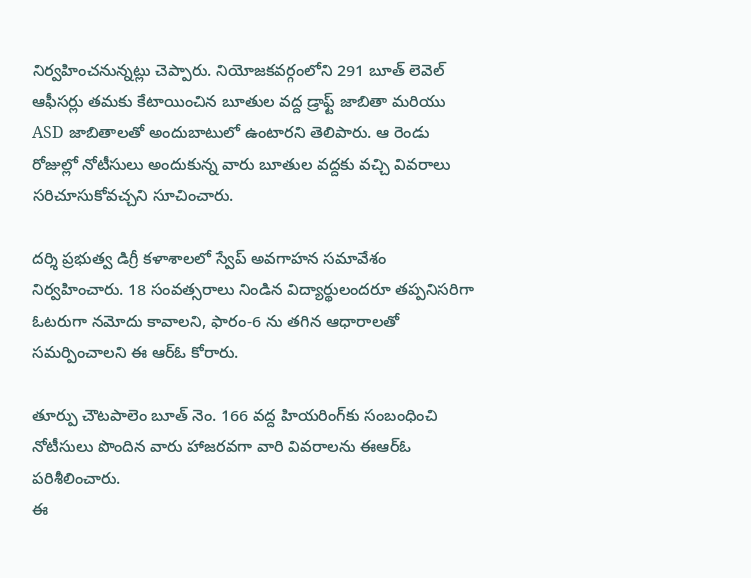నిర్వహించనున్నట్లు చెప్పారు. నియోజకవర్గంలోని 291 బూత్ లెవెల్ ఆఫీసర్లు తమకు కేటాయించిన బూతుల వద్ద డ్రాఫ్ట్ జాబితా మరియు ASD జాబితాలతో అందుబాటులో ఉంటారని తెలిపారు. ఆ రెండు రోజుల్లో నోటీసులు అందుకున్న వారు బూతుల వద్దకు వచ్చి వివరాలు సరిచూసుకోవచ్చని సూచించారు.

దర్శి ప్రభుత్వ డిగ్రీ కళాశాలలో స్వేప్ అవగాహన సమావేశం నిర్వహించారు. 18 సంవత్సరాలు నిండిన విద్యార్థులందరూ తప్పనిసరిగా ఓటరుగా నమోదు కావాలని, ఫారం-6 ను తగిన ఆధారాలతో సమర్పించాలని ఈ ఆర్ఓ కోరారు.

తూర్పు చౌటపాలెం బూత్ నెం. 166 వద్ద హియరింగ్‌కు సంబంధించి నోటీసులు పొందిన వారు హాజరవగా వారి వివరాలను ఈఆర్ఓ పరిశీలించారు.
ఈ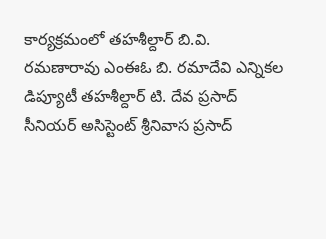కార్యక్రమంలో తహశీల్దార్ బి.వి. రమణారావు ఎంఈఓ బి. రమాదేవి ఎన్నికల డిప్యూటీ తహశీల్దార్ టి. దేవ ప్రసాద్ సీనియర్ అసిస్టెంట్ శ్రీనివాస ప్రసాద్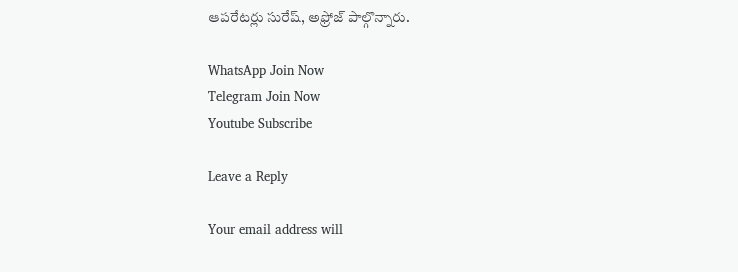ఆపరేటర్లు సురేష్, అఫ్రోజ్ పాల్గొన్నారు.

WhatsApp Join Now
Telegram Join Now
Youtube Subscribe

Leave a Reply

Your email address will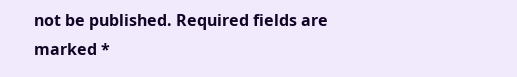not be published. Required fields are marked *